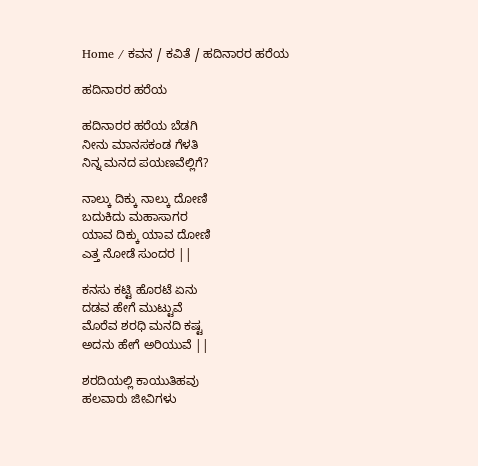Home / ಕವನ / ಕವಿತೆ / ಹದಿನಾರರ ಹರೆಯ

ಹದಿನಾರರ ಹರೆಯ

ಹದಿನಾರರ ಹರೆಯ ಬೆಡಗಿ
ನೀನು ಮಾನಸಕಂಡ ಗೆಳತಿ
ನಿನ್ನ ಮನದ ಪಯಣವೆಲ್ಲಿಗೆ?

ನಾಲ್ಕು ದಿಕ್ಕು ನಾಲ್ಕು ದೋಣಿ
ಬದುಕಿದು ಮಹಾಸಾಗರ
ಯಾವ ದಿಕ್ಕು ಯಾವ ದೋಣಿ
ಎತ್ತ ನೋಡೆ ಸುಂದರ ||

ಕನಸು ಕಟ್ಟಿ ಹೊರಟೆ ಏನು
ದಡವ ಹೇಗೆ ಮುಟ್ಟುವೆ
ಮೊರೆವ ಶರಧಿ ಮನದಿ ಕಷ್ಟ
ಅದನು ಹೇಗೆ ಅರಿಯುವೆ ||

ಶರದಿಯಲ್ಲಿ ಕಾಯುತಿಹವು
ಹಲವಾರು ಜೀವಿಗಳು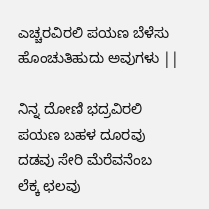ಎಚ್ಚರವಿರಲಿ ಪಯಣ ಬೆಳೆಸು
ಹೊಂಚುತಿಹುದು ಅವುಗಳು ||

ನಿನ್ನ ದೋಣಿ ಭದ್ರವಿರಲಿ
ಪಯಣ ಬಹಳ ದೂರವು
ದಡವು ಸೇರಿ ಮೆರೆವನೆಂಬ
ಲೆಕ್ಕ ಛಲವು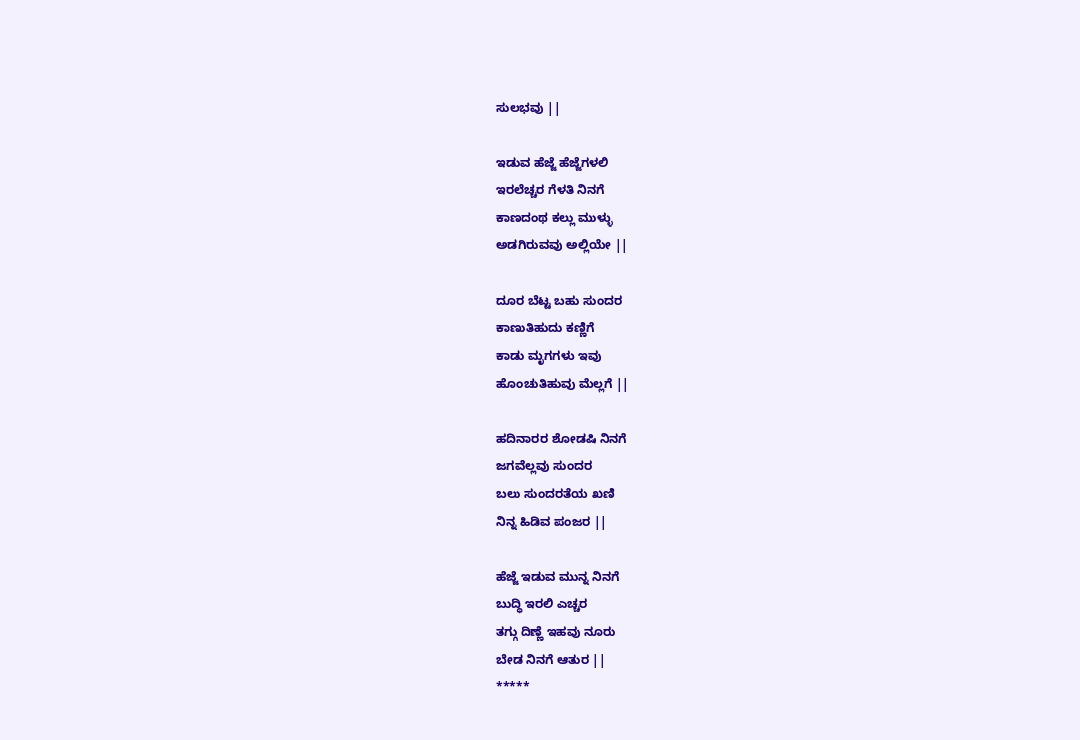ಸುಲಭವು ||

ಇಡುವ ಹೆಜ್ಜೆ ಹೆಜ್ಜೆಗಳಲಿ
ಇರಲೆಚ್ಚರ ಗೆಳತಿ ನಿನಗೆ
ಕಾಣದಂಥ ಕಲ್ಲು ಮುಳ್ಳು
ಅಡಗಿರುವವು ಅಲ್ಲಿಯೇ ||

ದೂರ ಬೆಟ್ಟ ಬಹು ಸುಂದರ
ಕಾಣುತಿಹುದು ಕಣ್ಣಿಗೆ
ಕಾಡು ಮೃಗಗಳು ಇವು
ಹೊಂಚುತಿಹುವು ಮೆಲ್ಲಗೆ ||

ಹದಿನಾರರ ಶೋಡಷಿ ನಿನಗೆ
ಜಗವೆಲ್ಲವು ಸುಂದರ
ಬಲು ಸುಂದರತೆಯ ಖಣಿ
ನಿನ್ನ ಹಿಡಿವ ಪಂಜರ ||

ಹೆಜ್ಜೆ ಇಡುವ ಮುನ್ನ ನಿನಗೆ
ಬುದ್ಧಿ ಇರಲಿ ಎಚ್ಚರ
ತಗ್ಗು ದಿಣ್ಣೆ ಇಹವು ನೂರು
ಬೇಡ ನಿನಗೆ ಆತುರ ||
*****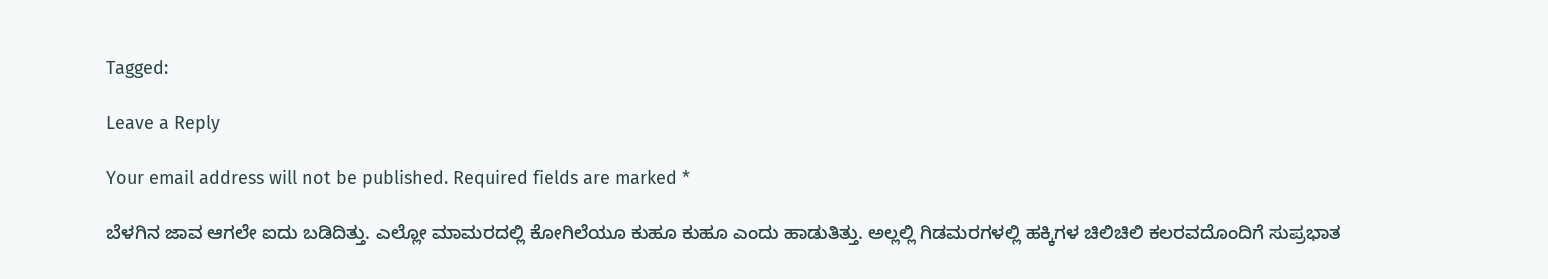Tagged:

Leave a Reply

Your email address will not be published. Required fields are marked *

ಬೆಳಗಿನ ಜಾವ ಆಗಲೇ ಐದು ಬಡಿದಿತ್ತು. ಎಲ್ಲೋ ಮಾಮರದಲ್ಲಿ ಕೋಗಿಲೆಯೂ ಕುಹೂ ಕುಹೂ ಎಂದು ಹಾಡುತಿತ್ತು. ಅಲ್ಲಲ್ಲಿ ಗಿಡಮರಗಳಲ್ಲಿ ಹಕ್ಕಿಗಳ ಚಿಲಿಚಿಲಿ ಕಲರವದೊಂದಿಗೆ ಸುಪ್ರಭಾತ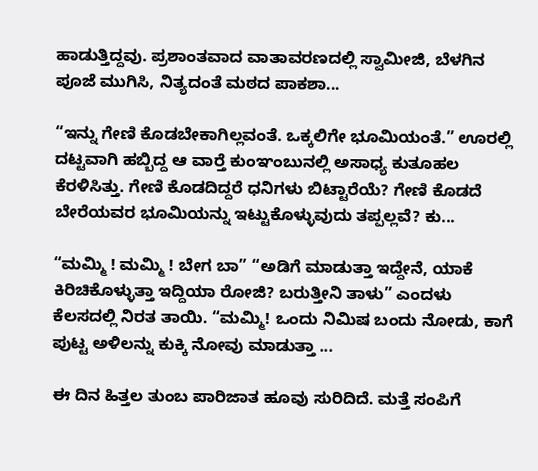ಹಾಡುತ್ತಿದ್ದವು. ಪ್ರಶಾಂತವಾದ ವಾತಾವರಣದಲ್ಲಿ ಸ್ವಾಮೀಜಿ, ಬೆಳಗಿನ ಪೂಜೆ ಮುಗಿಸಿ, ನಿತ್ಯದಂತೆ ಮಠದ ಪಾಕಶಾ...

“ಇನ್ನು ಗೇಣಿ ಕೊಡಬೇಕಾಗಿಲ್ಲವಂತೆ. ಒಕ್ಕಲಿಗೇ ಭೂಮಿಯಂತೆ.” ಊರಲ್ಲಿ ದಟ್ಟವಾಗಿ ಹಬ್ಬಿದ್ದ ಆ ವಾರ್‍ತೆ ಕುಂಞಂಬುನಲ್ಲಿ ಅಸಾಧ್ಯ ಕುತೂಹಲ ಕೆರಳಿಸಿತ್ತು. ಗೇಣಿ ಕೊಡದಿದ್ದರೆ ಧನಿಗಳು ಬಿಟ್ಟಾರೆಯೆ? ಗೇಣಿ ಕೊಡದೆ ಬೇರೆಯವರ ಭೂಮಿಯನ್ನು ಇಟ್ಟುಕೊಳ್ಳುವುದು ತಪ್ಪಲ್ಲವೆ? ಕು...

“ಮಮ್ಮಿ ! ಮಮ್ಮಿ ! ಬೇಗ ಬಾ” “ಅಡಿಗೆ ಮಾಡುತ್ತಾ ಇದ್ದೇನೆ, ಯಾಕೆ ಕಿರಿಚಿಕೊಳ್ಳುತ್ತಾ ಇದ್ದಿಯಾ ರೋಜಿ? ಬರುತ್ತೀನಿ ತಾಳು” ಎಂದಳು ಕೆಲಸದಲ್ಲಿ ನಿರತ ತಾಯಿ. “ಮಮ್ಮಿ! ಒಂದು ನಿಮಿಷ ಬಂದು ನೋಡು, ಕಾಗೆ ಪುಟ್ಟ ಅಳಿಲನ್ನು ಕುಕ್ಕಿ ನೋವು ಮಾಡುತ್ತಾ ...

ಈ ದಿನ ಹಿತ್ತಲ ತುಂಬ ಪಾರಿಜಾತ ಹೂವು ಸುರಿದಿದೆ. ಮತ್ತೆ ಸಂಪಿಗೆ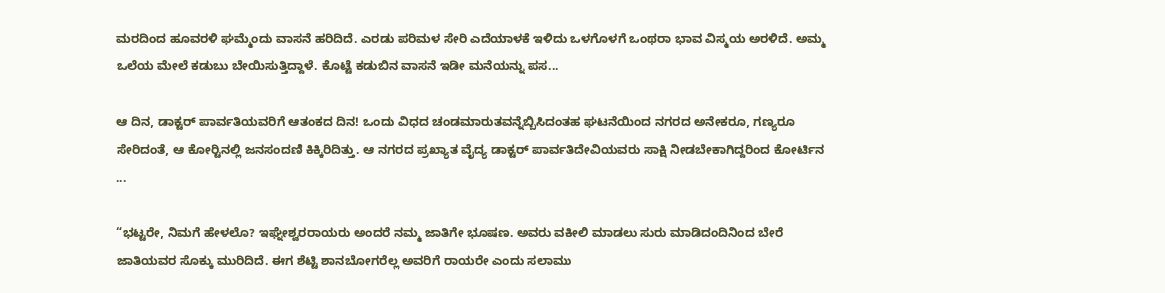ಮರದಿಂದ ಹೂವರಳಿ ಘಮ್ಮೆಂದು ವಾಸನೆ ಹರಿದಿದೆ. ಎರಡು ಪರಿಮಳ ಸೇರಿ ಎದೆಯಾಳಕೆ ಇಳಿದು ಒಳಗೊಳಗೆ ಒಂಥರಾ ಭಾವ ವಿಸ್ಮಯ ಅರಳಿದೆ. ಅಮ್ಮ ಒಲೆಯ ಮೇಲೆ ಕಡುಬು ಬೇಯಿಸುತ್ತಿದ್ದಾಳೆ. ಕೊಟ್ಟೆ ಕಡುಬಿನ ವಾಸನೆ ಇಡೀ ಮನೆಯನ್ನು ಪಸ...

ಆ ದಿನ, ಡಾಕ್ಟರ್ ಪಾರ್ವತಿಯವರಿಗೆ ಆತಂಕದ ದಿನ! ಒಂದು ವಿಧದ ಚಂಡಮಾರುತವನ್ನೆಬ್ಬಿಸಿದಂತಹ ಘಟನೆಯಿಂದ ನಗರದ ಅನೇಕರೂ, ಗಣ್ಯರೂ ಸೇರಿದಂತೆ, ಆ ಕೋರ್‍ಟಿನಲ್ಲಿ ಜನಸಂದಣಿ ಕಿಕ್ಕಿರಿದಿತ್ತು. ಆ ನಗರದ ಪ್ರಖ್ಯಾತ ವೈದ್ಯ ಡಾಕ್ಟರ್ ಪಾರ್ವತಿದೇವಿಯವರು ಸಾಕ್ಷಿ ನೀಡಬೇಕಾಗಿದ್ದರಿಂದ ಕೋರ್ಟಿನ ...

“ಭಟ್ಟರೇ, ನಿಮಗೆ ಹೇಳಲೊ? ಇಘ್ನೇಶ್ವರರಾಯರು ಅಂದರೆ ನಮ್ಮ ಜಾತಿಗೇ ಭೂಷಣ. ಅವರು ವಕೀಲಿ ಮಾಡಲು ಸುರು ಮಾಡಿದಂದಿನಿಂದ ಬೇರೆ ಜಾತಿಯವರ ಸೊಕ್ಕು ಮುರಿದಿದೆ. ಈಗ ಶೆಟ್ಟಿ ಶಾನಬೋಗರೆಲ್ಲ ಅವರಿಗೆ ರಾಯರೇ ಎಂದು ಸಲಾಮು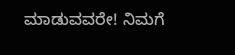ಮಾಡುವವರೇ! ನಿಮಗೆ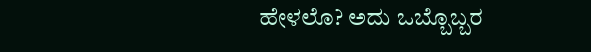ಹೇಳಲೊ? ಅದು ಒಬ್ಬೊಬ್ಬರ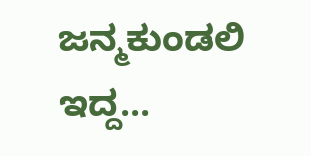ಜನ್ಮಕುಂಡಲಿ ಇದ್ದ...